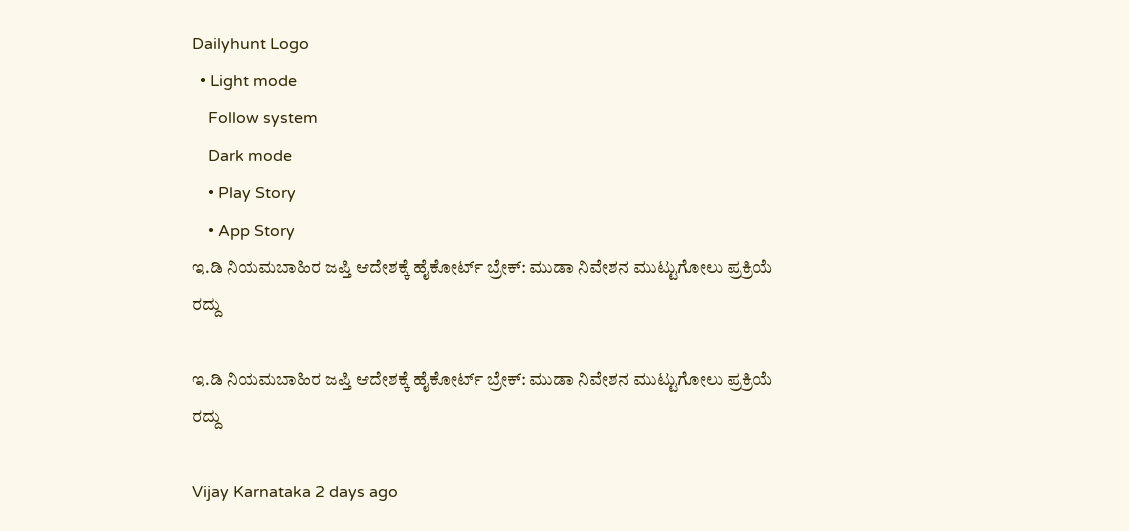Dailyhunt Logo
  • Light mode
    Follow system
    Dark mode
    • Play Story
    • App Story
ಇ.ಡಿ ನಿಯಮಬಾಹಿರ ಜಪ್ತಿ ಆದೇಶಕ್ಕೆ ಹೈಕೋರ್ಟ್ ಬ್ರೇಕ್: ಮುಡಾ ನಿವೇಶನ ಮುಟ್ಟುಗೋಲು ಪ್ರಕ್ರಿಯೆ ರದ್ದು

ಇ.ಡಿ ನಿಯಮಬಾಹಿರ ಜಪ್ತಿ ಆದೇಶಕ್ಕೆ ಹೈಕೋರ್ಟ್ ಬ್ರೇಕ್: ಮುಡಾ ನಿವೇಶನ ಮುಟ್ಟುಗೋಲು ಪ್ರಕ್ರಿಯೆ ರದ್ದು

Vijay Karnataka 2 days ago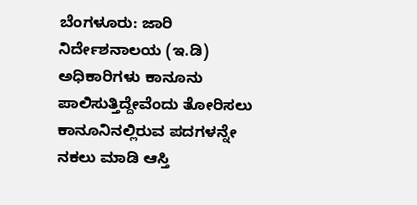ಬೆಂಗಳೂರು: ಜಾರಿ ನಿರ್ದೇಶನಾಲಯ (ಇ.ಡಿ) ಅಧಿಕಾರಿಗಳು ಕಾನೂನು ಪಾಲಿಸುತ್ತಿದ್ದೇವೆಂದು ತೋರಿಸಲು ಕಾನೂನಿನಲ್ಲಿರುವ ಪದಗಳನ್ನೇ ನಕಲು ಮಾಡಿ ಆಸ್ತಿ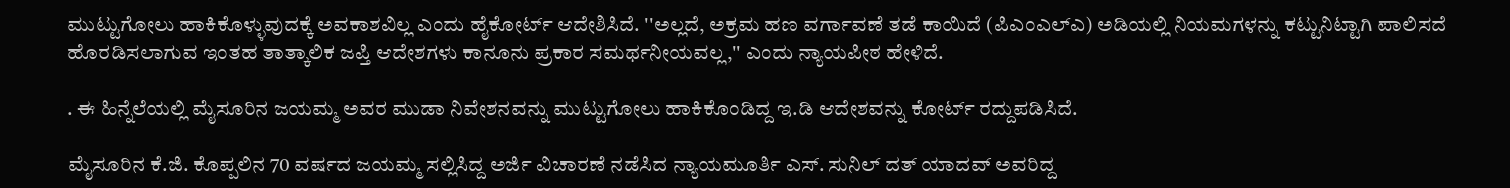ಮುಟ್ಟುಗೋಲು ಹಾಕಿಕೊಳ್ಳುವುದಕ್ಕೆ ಅವಕಾಶವಿಲ್ಲ ಎಂದು ಹೈಕೋರ್ಟ್‌ ಆದೇಶಿಸಿದೆ. ''ಅಲ್ಲದೆ, ಅಕ್ರಮ ಹಣ ವರ್ಗಾವಣೆ ತಡೆ ಕಾಯಿದೆ (ಪಿಎಂಎಲ್‌ಎ) ಅಡಿಯಲ್ಲಿ ನಿಯಮಗಳನ್ನು ಕಟ್ಟುನಿಟ್ಟಾಗಿ ಪಾಲಿಸದೆ ಹೊರಡಿಸಲಾಗುವ ಇಂತಹ ತಾತ್ಕಾಲಿಕ ಜಪ್ತಿ ಆದೇಶಗಳು ಕಾನೂನು ಪ್ರಕಾರ ಸಮರ್ಥನೀಯವಲ್ಲ,'' ಎಂದು ನ್ಯಾಯಪೀಠ ಹೇಳಿದೆ.

. ಈ ಹಿನ್ನೆಲೆಯಲ್ಲಿ ಮೈಸೂರಿನ ಜಯಮ್ಮ ಅವರ ಮುಡಾ ನಿವೇಶನವನ್ನು ಮುಟ್ಟುಗೋಲು ಹಾಕಿಕೊಂಡಿದ್ದ ಇ.ಡಿ ಆದೇಶವನ್ನು ಕೋರ್ಟ್ ರದ್ದುಪಡಿಸಿದೆ.

ಮೈಸೂರಿನ ಕೆ.ಜಿ. ಕೊಪ್ಪಲಿನ 70 ವರ್ಷದ ಜಯಮ್ಮ ಸಲ್ಲಿಸಿದ್ದ ಅರ್ಜಿ ವಿಚಾರಣೆ ನಡೆಸಿದ ನ್ಯಾಯಮೂರ್ತಿ ಎಸ್‌. ಸುನಿಲ್‌ ದತ್‌ ಯಾದವ್‌ ಅವರಿದ್ದ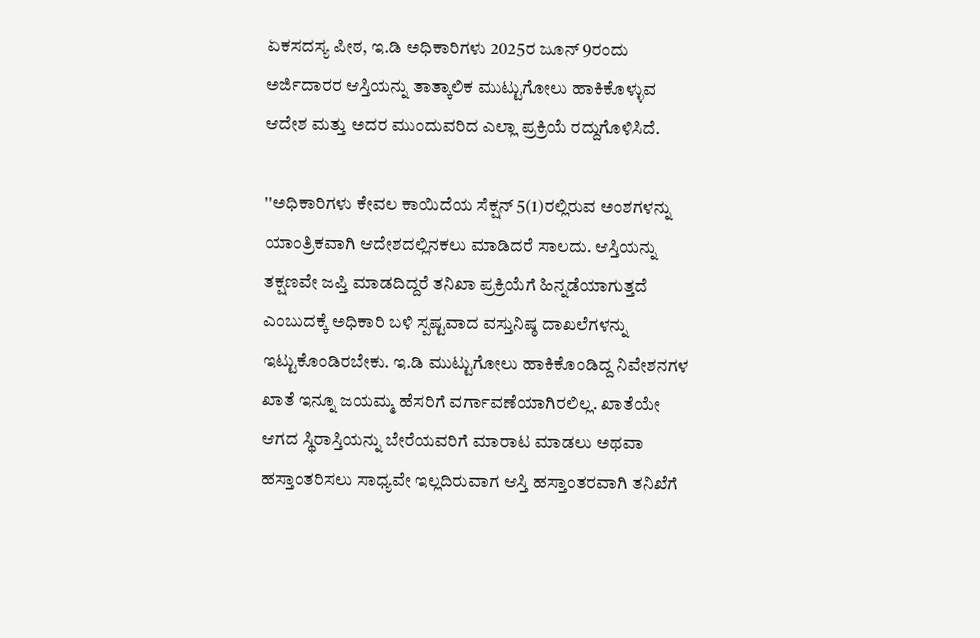ಏಕಸದಸ್ಯ ಪೀಠ, ಇ.ಡಿ ಅಧಿಕಾರಿಗಳು 2025ರ ಜೂನ್ 9ರಂದು ಅರ್ಜಿದಾರರ ಆಸ್ತಿಯನ್ನು ತಾತ್ಕಾಲಿಕ ಮುಟ್ಟುಗೋಲು ಹಾಕಿಕೊಳ್ಳುವ ಆದೇಶ ಮತ್ತು ಅದರ ಮುಂದುವರಿದ ಎಲ್ಲಾ ಪ್ರಕ್ರಿಯೆ ರದ್ದುಗೊಳಿಸಿದೆ.

''ಅಧಿಕಾರಿಗಳು ಕೇವಲ ಕಾಯಿದೆಯ ಸೆಕ್ಷನ್‌ 5(1)ರಲ್ಲಿರುವ ಅಂಶಗಳನ್ನು ಯಾಂತ್ರಿಕವಾಗಿ ಆದೇಶದಲ್ಲಿನಕಲು ಮಾಡಿದರೆ ಸಾಲದು. ಆಸ್ತಿಯನ್ನು ತಕ್ಷಣವೇ ಜಪ್ತಿ ಮಾಡದಿದ್ದರೆ ತನಿಖಾ ಪ್ರಕ್ರಿಯೆಗೆ ಹಿನ್ನಡೆಯಾಗುತ್ತದೆ ಎಂಬುದಕ್ಕೆ ಅಧಿಕಾರಿ ಬಳಿ ಸ್ಪಷ್ಟವಾದ ವಸ್ತುನಿಷ್ಠ ದಾಖಲೆಗಳನ್ನು ಇಟ್ಟುಕೊಂಡಿರಬೇಕು. ಇ.ಡಿ ಮುಟ್ಟುಗೋಲು ಹಾಕಿಕೊಂಡಿದ್ದ ನಿವೇಶನಗಳ ಖಾತೆ ಇನ್ನೂ ಜಯಮ್ಮ ಹೆಸರಿಗೆ ವರ್ಗಾವಣೆಯಾಗಿರಲಿಲ್ಲ. ಖಾತೆಯೇ ಆಗದ ಸ್ಥಿರಾಸ್ತಿಯನ್ನು ಬೇರೆಯವರಿಗೆ ಮಾರಾಟ ಮಾಡಲು ಅಥವಾ ಹಸ್ತಾಂತರಿಸಲು ಸಾಧ್ಯವೇ ಇಲ್ಲದಿರುವಾಗ ಆಸ್ತಿ ಹಸ್ತಾಂತರವಾಗಿ ತನಿಖೆಗೆ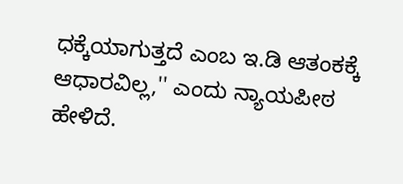ಧಕ್ಕೆಯಾಗುತ್ತದೆ ಎಂಬ ಇ.ಡಿ ಆತಂಕಕ್ಕೆ ಆಧಾರವಿಲ್ಲ,'' ಎಂದು ನ್ಯಾಯಪೀಠ ಹೇಳಿದೆ.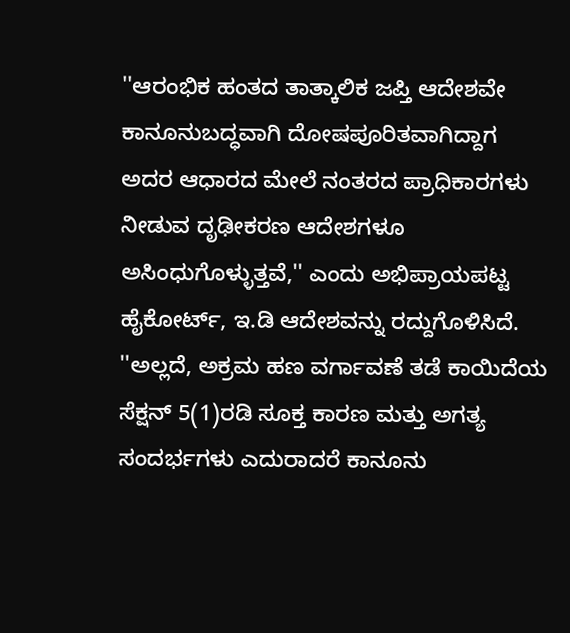''ಆರಂಭಿಕ ಹಂತದ ತಾತ್ಕಾಲಿಕ ಜಪ್ತಿ ಆದೇಶವೇ ಕಾನೂನುಬದ್ಧವಾಗಿ ದೋಷಪೂರಿತವಾಗಿದ್ದಾಗ ಅದರ ಆಧಾರದ ಮೇಲೆ ನಂತರದ ಪ್ರಾಧಿಕಾರಗಳು ನೀಡುವ ದೃಢೀಕರಣ ಆದೇಶಗಳೂ ಅಸಿಂಧುಗೊಳ್ಳುತ್ತವೆ,'' ಎಂದು ಅಭಿಪ್ರಾಯಪಟ್ಟ ಹೈಕೋರ್ಟ್‌, ಇ.ಡಿ ಆದೇಶವನ್ನು ರದ್ದುಗೊಳಿಸಿದೆ. ''ಅಲ್ಲದೆ, ಅಕ್ರಮ ಹಣ ವರ್ಗಾವಣೆ ತಡೆ ಕಾಯಿದೆಯ ಸೆಕ್ಷನ್‌ 5(1)ರಡಿ ಸೂಕ್ತ ಕಾರಣ ಮತ್ತು ಅಗತ್ಯ ಸಂದರ್ಭಗಳು ಎದುರಾದರೆ ಕಾನೂನು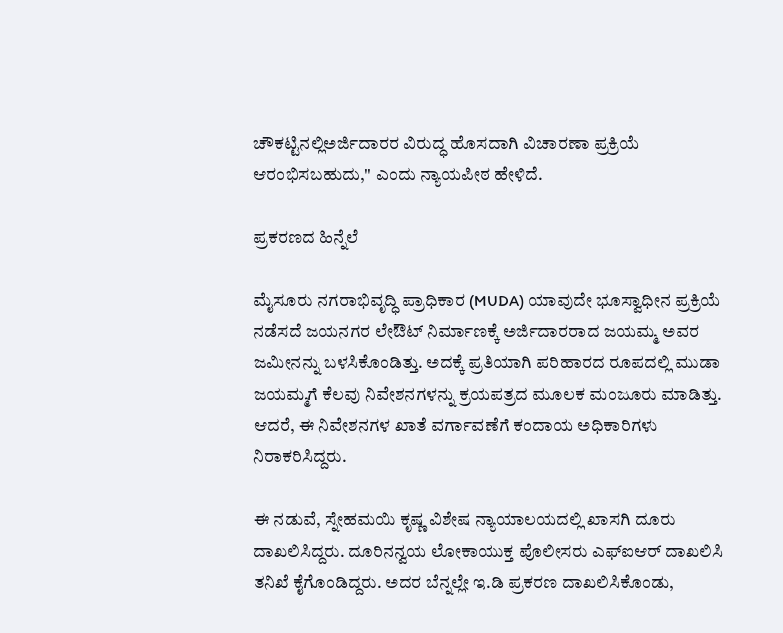ಚೌಕಟ್ಟಿನಲ್ಲಿಅರ್ಜಿದಾರರ ವಿರುದ್ಧ ಹೊಸದಾಗಿ ವಿಚಾರಣಾ ಪ್ರಕ್ರಿಯೆ ಆರಂಭಿಸಬಹುದು,'' ಎಂದು ನ್ಯಾಯಪೀಠ ಹೇಳಿದೆ.

ಪ್ರಕರಣದ ಹಿನ್ನೆಲೆ

ಮೈಸೂರು ನಗರಾಭಿವೃದ್ಧಿ ಪ್ರಾಧಿಕಾರ (MUDA) ಯಾವುದೇ ಭೂಸ್ವಾಧೀನ ಪ್ರಕ್ರಿಯೆ ನಡೆಸದೆ ಜಯನಗರ ಲೇಔಟ್‌ ನಿರ್ಮಾಣಕ್ಕೆ ಅರ್ಜಿದಾರರಾದ ಜಯಮ್ಮ ಅವರ ಜಮೀನನ್ನು ಬಳಸಿಕೊಂಡಿತ್ತು. ಅದಕ್ಕೆ ಪ್ರತಿಯಾಗಿ ಪರಿಹಾರದ ರೂಪದಲ್ಲಿ ಮುಡಾ ಜಯಮ್ಮಗೆ ಕೆಲವು ನಿವೇಶನಗಳನ್ನು ಕ್ರಯಪತ್ರದ ಮೂಲಕ ಮಂಜೂರು ಮಾಡಿತ್ತು. ಆದರೆ, ಈ ನಿವೇಶನಗಳ ಖಾತೆ ವರ್ಗಾವಣೆಗೆ ಕಂದಾಯ ಅಧಿಕಾರಿಗಳು ನಿರಾಕರಿಸಿದ್ದರು.

ಈ ನಡುವೆ, ಸ್ನೇಹಮಯಿ ಕೃಷ್ಣ ವಿಶೇಷ ನ್ಯಾಯಾಲಯದಲ್ಲಿ ಖಾಸಗಿ ದೂರು ದಾಖಲಿಸಿದ್ದರು. ದೂರಿನನ್ವಯ ಲೋಕಾಯುಕ್ತ ಪೊಲೀಸರು ಎಫ್‌ಐಆರ್‌ ದಾಖಲಿಸಿ ತನಿಖೆ ಕೈಗೊಂಡಿದ್ದರು. ಅದರ ಬೆನ್ನಲ್ಲೇ ಇ.ಡಿ ಪ್ರಕರಣ ದಾಖಲಿಸಿಕೊಂಡು,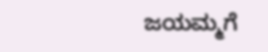ಜಯಮ್ಮಗೆ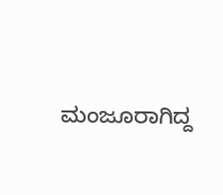ಮಂಜೂರಾಗಿದ್ದ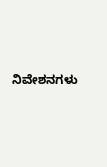ನಿವೇಶನಗಳು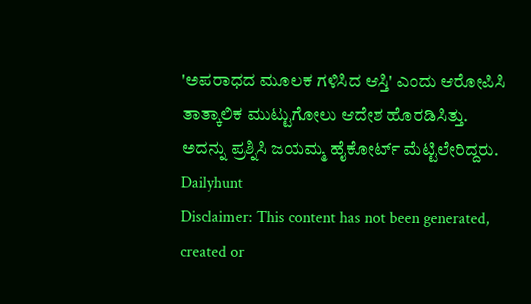'ಅಪರಾಧದ ಮೂಲಕ ಗಳಿಸಿದ ಆಸ್ತಿ' ಎಂದು ಆರೋಪಿಸಿ ತಾತ್ಕಾಲಿಕ ಮುಟ್ಟುಗೋಲು ಆದೇಶ ಹೊರಡಿಸಿತ್ತು. ಅದನ್ನು ಪ್ರಶ್ನಿಸಿ ಜಯಮ್ಮ ಹೈಕೋರ್ಟ್‌ ಮೆಟ್ಟಿಲೇರಿದ್ದರು.
Dailyhunt
Disclaimer: This content has not been generated, created or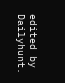edited by Dailyhunt.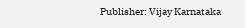Publisher: Vijay Karnataka